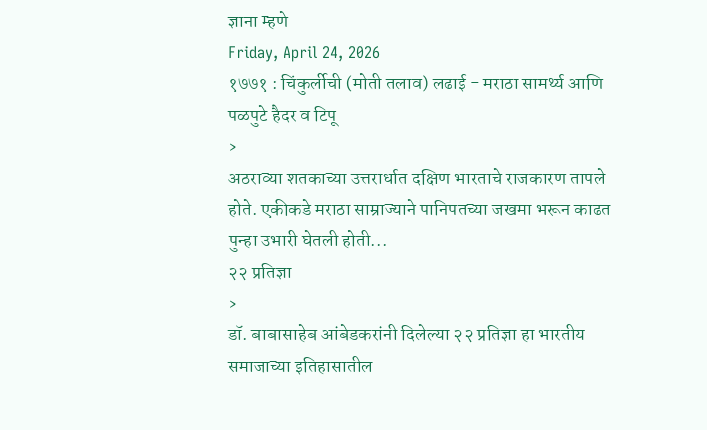ज्ञाना म्हणे
Friday, April 24, 2026
१७७१ : चिंकुर्लीची (मोती तलाव) लढाई - मराठा सामर्थ्य आणि पळपुटे हैदर व टिपू
›
अठराव्या शतकाच्या उत्तरार्धात दक्षिण भारताचे राजकारण तापले होते. एकीकडे मराठा साम्राज्याने पानिपतच्या जखमा भरून काढत पुन्हा उभारी घेतली होती...
२२ प्रतिज्ञा
›
डॉ. बाबासाहेब आंबेडकरांनी दिलेल्या २२ प्रतिज्ञा हा भारतीय समाजाच्या इतिहासातील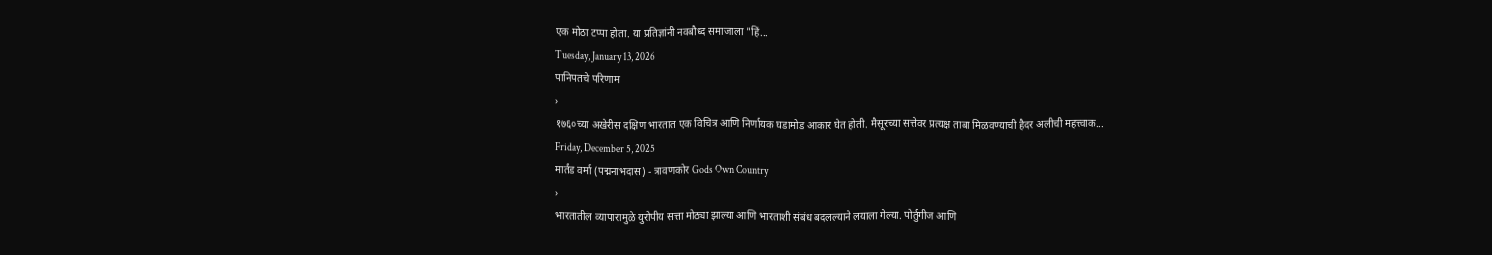एक मोठा टप्पा होता. या प्रतिज्ञांनी नवबौध्द समाजाला "हिं...
Tuesday, January 13, 2026
पानिपतचे परिणाम
›
१७६०च्या अखेरीस दक्षिण भारतात एक विचित्र आणि निर्णायक घडामोड आकार घेत होती. मैसूरच्या सत्तेवर प्रत्यक्ष ताबा मिळवण्याची हैदर अलीची महत्त्वाक...
Friday, December 5, 2025
मार्तंड वर्मा (पद्मनाभदास) - त्रावणकोर Gods Own Country
›
भारतातील व्यापारामुळे युरोपीय सत्ता मोठ्या झाल्या आणि भारताशी संबंध बदलल्याने लयाला गेल्या. पोर्तुगीज आणि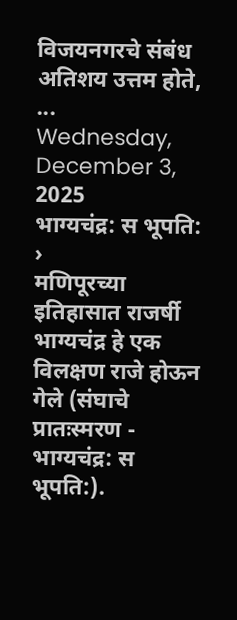विजयनगरचे संबंध अतिशय उत्तम होते, ...
Wednesday, December 3, 2025
भाग्यचंद्र: स भूपति:
›
मणिपूरच्या इतिहासात राजर्षी भाग्यचंद्र हे एक विलक्षण राजे होऊन गेले (संघाचे प्रातःस्मरण - भाग्यचंद्र: स भूपति:).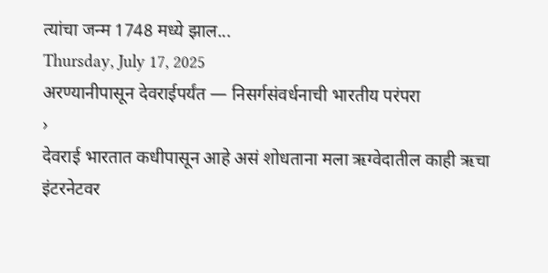त्यांचा जन्म 1748 मध्ये झाल...
Thursday, July 17, 2025
अरण्यानीपासून देवराईपर्यंत — निसर्गसंवर्धनाची भारतीय परंपरा
›
देवराई भारतात कधीपासून आहे असं शोधताना मला ऋग्वेदातील काही ऋचा इंटरनेटवर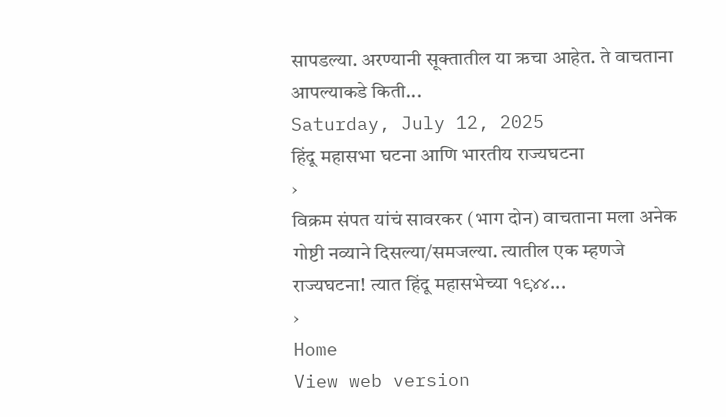सापडल्या. अरण्यानी सूक्तातील या ऋचा आहेत. ते वाचताना आपल्याकडे किती...
Saturday, July 12, 2025
हिंदू महासभा घटना आणि भारतीय राज्यघटना
›
विक्रम संपत यांचं सावरकर (भाग दोन) वाचताना मला अनेक गोष्टी नव्याने दिसल्या/समजल्या. त्यातील एक म्हणजे राज्यघटना! त्यात हिंदू महासभेच्या १९४४...
›
Home
View web version